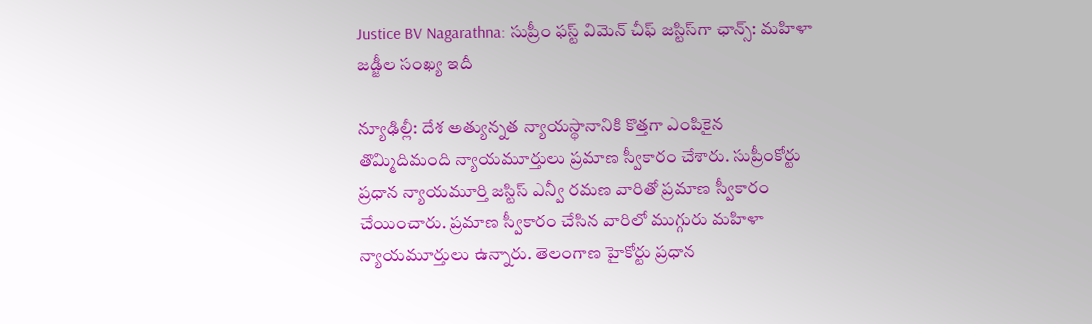Justice BV Nagarathna: సుప్రీం ఫస్ట్ విమెన్ చీఫ్ జస్టిస్‌గా ఛాన్స్: మహిళా జడ్జీల సంఖ్య ఇదీ

న్యూఢిల్లీ: దేశ అత్యున్నత న్యాయస్థానానికి కొత్తగా ఎంపికైన తొమ్మిదిమంది న్యాయమూర్తులు ప్రమాణ స్వీకారం చేశారు. సుప్రీంకోర్టు ప్రధాన న్యాయమూర్తి జస్టిస్ ఎన్వీ రమణ వారితో ప్రమాణ స్వీకారం చేయించారు. ప్రమాణ స్వీకారం చేసిన వారిలో ముగ్గురు మహిళా న్యాయమూర్తులు ఉన్నారు. తెలంగాణ హైకోర్టు ప్రధాన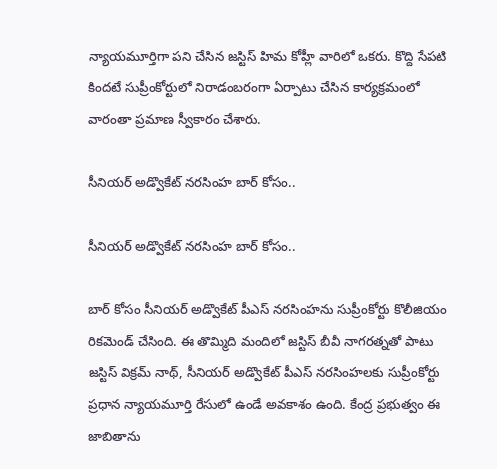న్యాయమూర్తిగా పని చేసిన జస్టిస్ హిమ కోహ్లీ వారిలో ఒకరు. కొద్ది సేపటి కిందటే సుప్రీంకోర్టులో నిరాడంబరంగా ఏర్పాటు చేసిన కార్యక్రమంలో వారంతా ప్రమాణ స్వీకారం చేశారు.

సీనియర్ అడ్వొకేట్‌ నరసింహ బార్ కోసం..

సీనియర్ అడ్వొకేట్‌ నరసింహ బార్ కోసం..

బార్ కోసం సీనియర్ అడ్వొకేట్ పీఎస్ నరసింహ‌ను సుప్రీంకోర్టు కొలీజియం రికమెండ్ చేసింది. ఈ తొమ్మిది మందిలో జస్టిస్ బీవీ నాగరత్నతో పాటు జస్టిస్ విక్రమ్ నాథ్, సీనియర్ అడ్వొకేట్ పీఎస్ నరసింహ‌లకు సుప్రీంకోర్టు ప్రధాన న్యాయమూర్తి రేసులో ఉండే అవకాశం ఉంది. కేంద్ర ప్రభుత్వం ఈ జాబితాను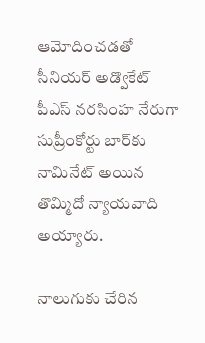ఆమోదించడతో సీనియర్ అడ్వొకేట్ పీఎస్ నరసింహ నేరుగా సుప్రీంకోర్టు బార్‌కు నామినేట్ అయిన తొమ్మిదో న్యాయవాది అయ్యారు.

నాలుగుకు చేరిన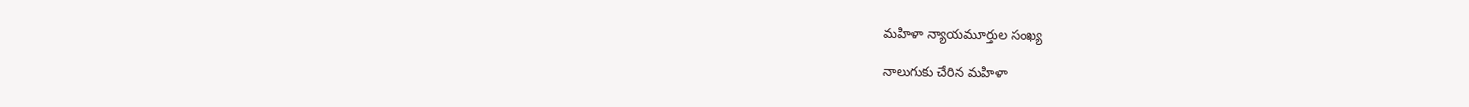మహిళా న్యాయమూర్తుల సంఖ్య

నాలుగుకు చేరిన మహిళా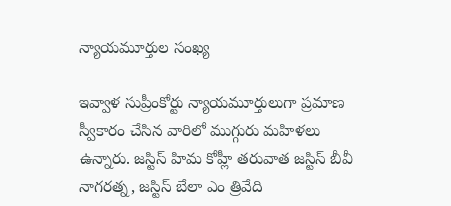న్యాయమూర్తుల సంఖ్య

ఇవ్వాళ సుప్రీంకోర్టు న్యాయమూర్తులుగా ప్రమాణ స్వీకారం చేసిన వారిలో ముగ్గురు మహిళలు ఉన్నారు. జస్టిస్ హిమ కోహ్లీ తరువాత జస్టిస్ బీవీ నాగరత్న, జస్టిస్ బేలా ఎం త్రివేది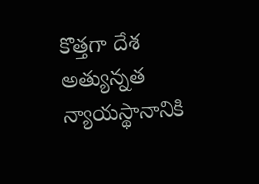కొత్తగా దేశ అత్యున్నత న్యాయస్థానానికి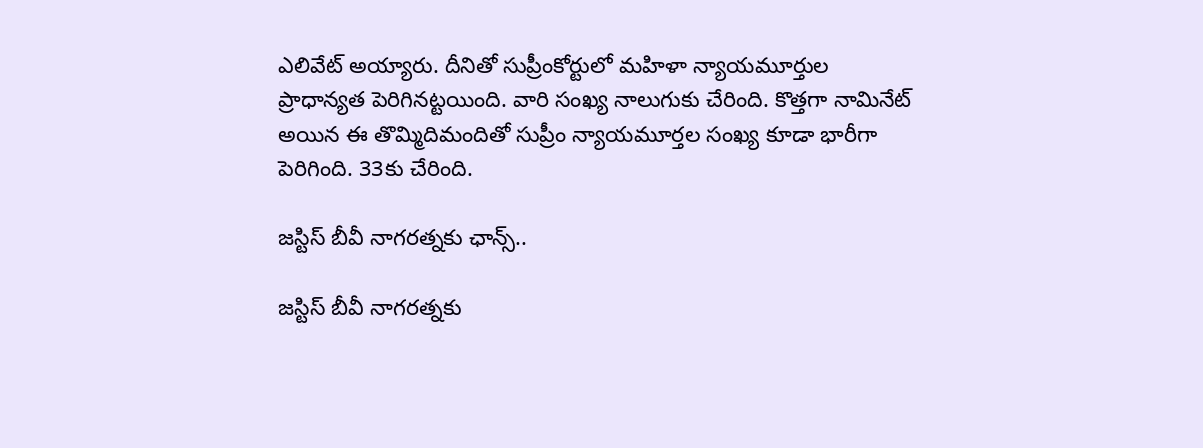ఎలివేట్ అయ్యారు. దీనితో సుప్రీంకోర్టులో మహిళా న్యాయమూర్తుల ప్రాధాన్యత పెరిగినట్టయింది. వారి సంఖ్య నాలుగుకు చేరింది. కొత్తగా నామినేట్ అయిన ఈ తొమ్మిదిమందితో సుప్రీం న్యాయమూర్తల సంఖ్య కూడా భారీగా పెరిగింది. 33కు చేరింది.

జస్టిస్ బీవీ నాగరత్నకు ఛాన్స్..

జస్టిస్ బీవీ నాగరత్నకు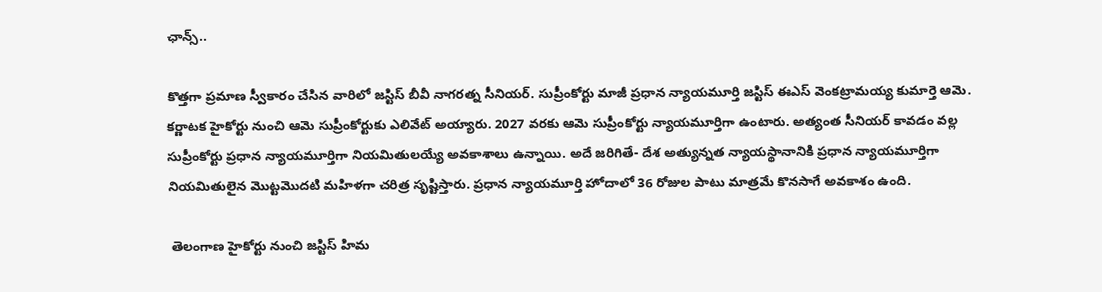ఛాన్స్..

కొత్తగా ప్రమాణ స్వీకారం చేసిన వారిలో జస్టిస్ బీవీ నాగరత్న సీనియర్. సుప్రీంకోర్టు మాజీ ప్రధాన న్యాయమూర్తి జస్టిస్ ఈఎస్ వెంకట్రామయ్య కుమార్తె ఆమె. కర్ణాటక హైకోర్టు నుంచి ఆమె సుప్రీంకోర్టుకు ఎలివేట్ అయ్యారు. 2027 వరకు ఆమె సుప్రీంకోర్టు న్యాయమూర్తిగా ఉంటారు. అత్యంత సీనియర్ కావడం వల్ల సుప్రీంకోర్టు ప్రధాన న్యాయమూర్తిగా నియమితులయ్యే అవకాశాలు ఉన్నాయి. అదే జరిగితే- దేశ అత్యున్నత న్యాయస్థానానికి ప్రధాన న్యాయమూర్తిగా నియమితులైన మొట్టమొదటి మహిళగా చరిత్ర సృష్టిస్తారు. ప్రధాన న్యాయమూర్తి హోదాలో 36 రోజుల పాటు మాత్రమే కొనసాగే అవకాశం ఉంది.

 తెలంగాణ హైకోర్టు నుంచి జస్టిస్ హిమ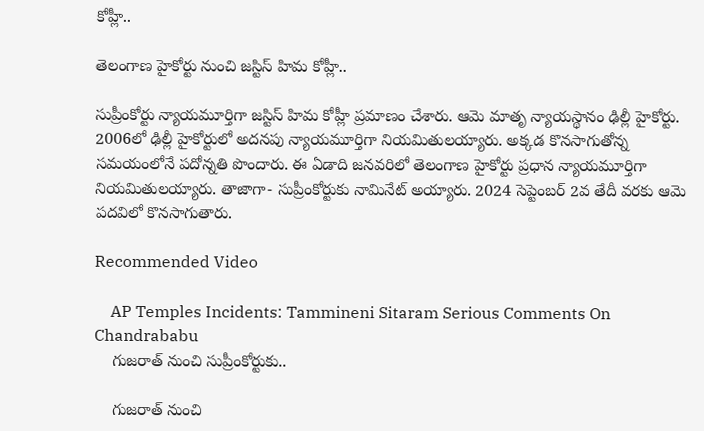కోహ్లీ..

తెలంగాణ హైకోర్టు నుంచి జస్టిస్ హిమ కోహ్లీ..

సుప్రీంకోర్టు న్యాయమూర్తిగా జస్టిస్ హిమ కోహ్లీ ప్రమాణం చేశారు. ఆమె మాతృ న్యాయస్థానం ఢిల్లీ హైకోర్టు. 2006లో ఢిల్లీ హైకోర్టులో అదనపు న్యాయమూర్తిగా నియమితులయ్యారు. అక్కడ కొనసాగుతోన్న సమయంలోనే పదోన్నతి పొందారు. ఈ ఏడాది జనవరిలో తెలంగాణ హైకోర్టు ప్రధాన న్యాయమూర్తిగా నియమితులయ్యారు. తాజాగా- సుప్రీంకోర్టుకు నామినేట్ అయ్యారు. 2024 సెప్టెంబర్ 2వ తేదీ వరకు ఆమె పదవిలో కొనసాగుతారు.

Recommended Video

    AP Temples Incidents: Tammineni Sitaram Serious Comments On Chandrababu
    గుజరాత్ నుంచి సుప్రీంకోర్టుకు..

    గుజరాత్ నుంచి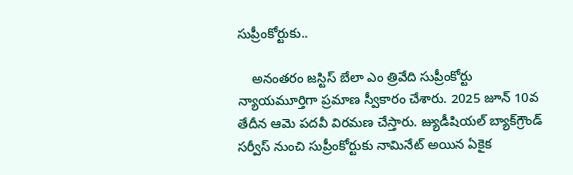సుప్రీంకోర్టుకు..

    అనంతరం జస్టిస్ బేలా ఎం త్రివేది సుప్రీంకోర్టు న్యాయమూర్తిగా ప్రమాణ స్వీకారం చేశారు. 2025 జూన్ 10వ తేదీన ఆమె పదవీ విరమణ చేస్తారు. జ్యుడీషియల్ బ్యాక్‌గ్రౌండ్ సర్వీస్ నుంచి సుప్రీంకోర్టుకు నామినేట్ అయిన ఏకైక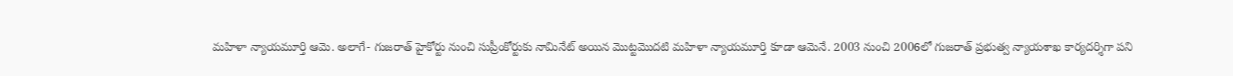మహిళా న్యాయమూర్తి ఆమె. అలాగే- గుజరాత్ హైకోర్టు నుంచి సుప్రీంకోర్టుకు నామినేట్ అయిన మొట్టమొదటి మహిళా న్యాయమూర్తి కూడా ఆమెనే. 2003 నుంచి 2006లో గుజరాత్ ప్రభుత్వ న్యాయశాఖ కార్యదర్శిగా పని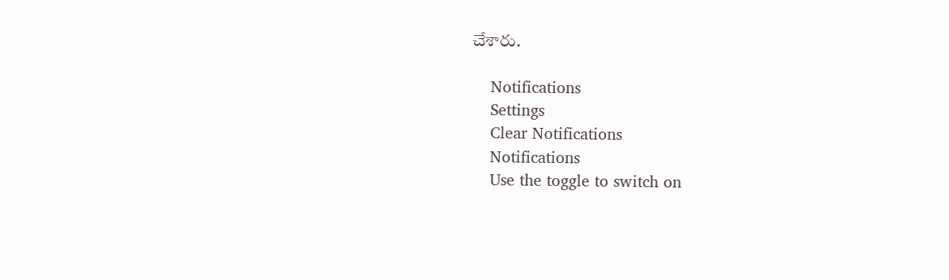చేశారు.

    Notifications
    Settings
    Clear Notifications
    Notifications
    Use the toggle to switch on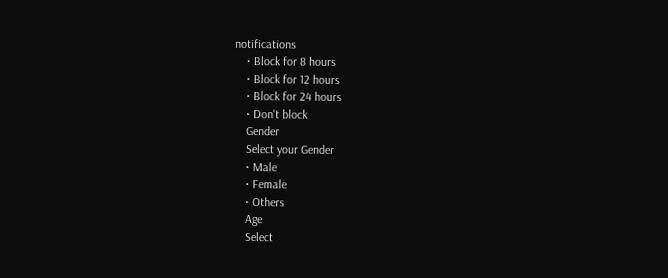notifications
    • Block for 8 hours
    • Block for 12 hours
    • Block for 24 hours
    • Don't block
    Gender
    Select your Gender
    • Male
    • Female
    • Others
    Age
    Select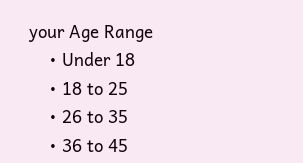your Age Range
    • Under 18
    • 18 to 25
    • 26 to 35
    • 36 to 45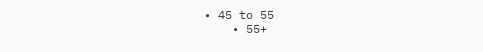• 45 to 55
    • 55+